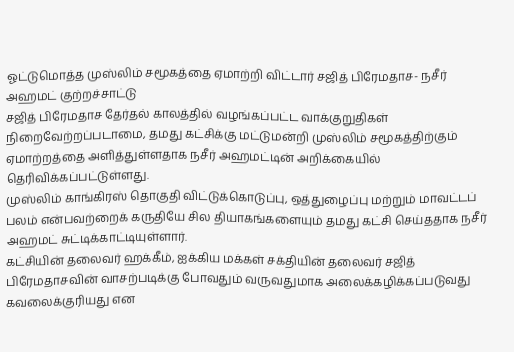ஓட்டுமொத்த முஸ்லிம் சமூகத்தை ஏமாற்றி விட்டார் சஜித் பிரேமதாச- நசீர் அஹமட் குற்றச்சாட்டு
சஜித் பிரேமதாச தேர்தல் காலத்தில் வழங்கப்பட்ட வாக்குறுதிகள் நிறைவேற்றப்படாமை, தமது கட்சிக்கு மட்டுமன்றி முஸ்லிம் சமூகத்திற்கும் ஏமாற்றத்தை அளித்துள்ளதாக நசீர் அஹமட்டின் அறிக்கையில் தெரிவிக்கப்பட்டுள்ளது.
முஸ்லிம் காங்கிரஸ் தொகுதி விட்டுக்கொடுப்பு, ஒத்துழைப்பு மற்றும் மாவட்டப் பலம் என்பவற்றைக் கருதியே சில தியாகங்களையும் தமது கட்சி செய்ததாக நசீர் அஹமட் சுட்டிக்காட்டியுள்ளார்.
கட்சியின் தலைவர் ஹக்கீம், ஐக்கிய மக்கள் சக்தியின் தலைவர் சஜித் பிரேமதாசவின் வாசற்படிக்கு போவதும் வருவதுமாக அலைக்கழிக்கப்படுவது கவலைக்குரியது என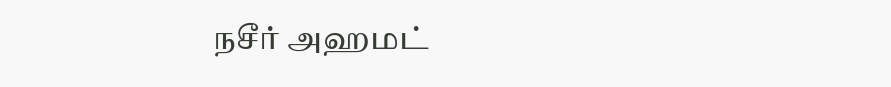நசீர் அஹமட்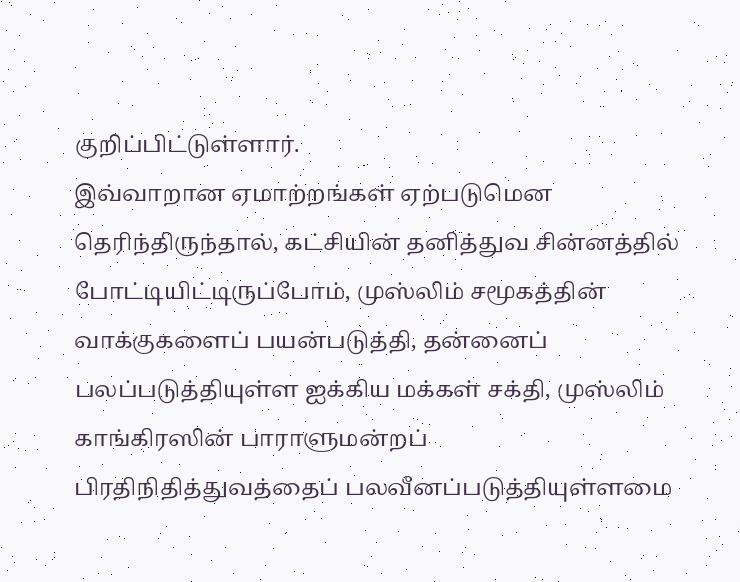குறிப்பிட்டுள்ளார்.
இவ்வாறான ஏமாற்றங்கள் ஏற்படுமென தெரிந்திருந்தால், கட்சியின் தனித்துவ சின்னத்தில் போட்டியிட்டிருப்போம், முஸ்லிம் சமூகத்தின் வாக்குகளைப் பயன்படுத்தி, தன்னைப் பலப்படுத்தியுள்ள ஐக்கிய மக்கள் சக்தி, முஸ்லிம் காங்கிரஸின் பாராளுமன்றப் பிரதிநிதித்துவத்தைப் பலவீனப்படுத்தியுள்ளமை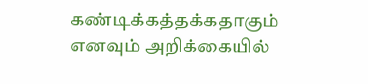கண்டிக்கத்தக்கதாகும் எனவும் அறிக்கையில்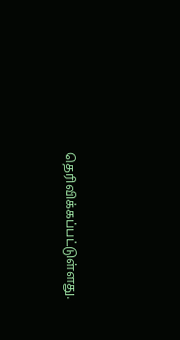தெரிவிக்கப்பட்டுள்ளது.